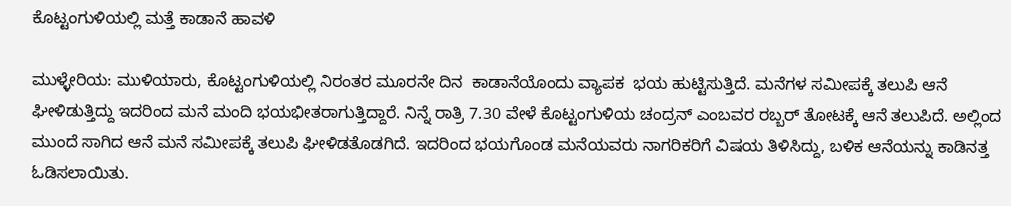ಕೊಟ್ಟಂಗುಳಿಯಲ್ಲಿ ಮತ್ತೆ ಕಾಡಾನೆ ಹಾವಳಿ

ಮುಳ್ಳೇರಿಯ: ಮುಳಿಯಾರು, ಕೊಟ್ಟಂಗುಳಿಯಲ್ಲಿ ನಿರಂತರ ಮೂರನೇ ದಿನ  ಕಾಡಾನೆಯೊಂದು ವ್ಯಾಪಕ  ಭಯ ಹುಟ್ಟಿಸುತ್ತಿದೆ. ಮನೆಗಳ ಸಮೀಪಕ್ಕೆ ತಲುಪಿ ಆನೆ ಘೀಳಿಡುತ್ತಿದ್ದು ಇದರಿಂದ ಮನೆ ಮಂದಿ ಭಯಭೀತರಾಗುತ್ತಿದ್ದಾರೆ. ನಿನ್ನೆ ರಾತ್ರಿ 7.30 ವೇಳೆ ಕೊಟ್ಟಂಗುಳಿಯ ಚಂದ್ರನ್ ಎಂಬವರ ರಬ್ಬರ್ ತೋಟಕ್ಕೆ ಆನೆ ತಲುಪಿದೆ. ಅಲ್ಲಿಂದ ಮುಂದೆ ಸಾಗಿದ ಆನೆ ಮನೆ ಸಮೀಪಕ್ಕೆ ತಲುಪಿ ಘೀಳಿಡತೊಡಗಿದೆ. ಇದರಿಂದ ಭಯಗೊಂಡ ಮನೆಯವರು ನಾಗರಿಕರಿಗೆ ವಿಷಯ ತಿಳಿಸಿದ್ದು, ಬಳಿಕ ಆನೆಯನ್ನು ಕಾಡಿನತ್ತ ಓಡಿಸಲಾಯಿತು.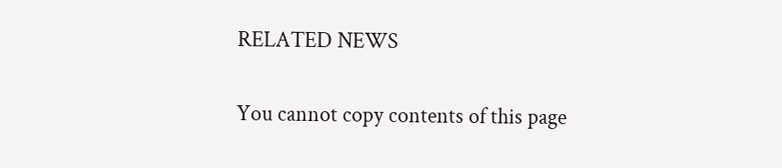RELATED NEWS

You cannot copy contents of this page